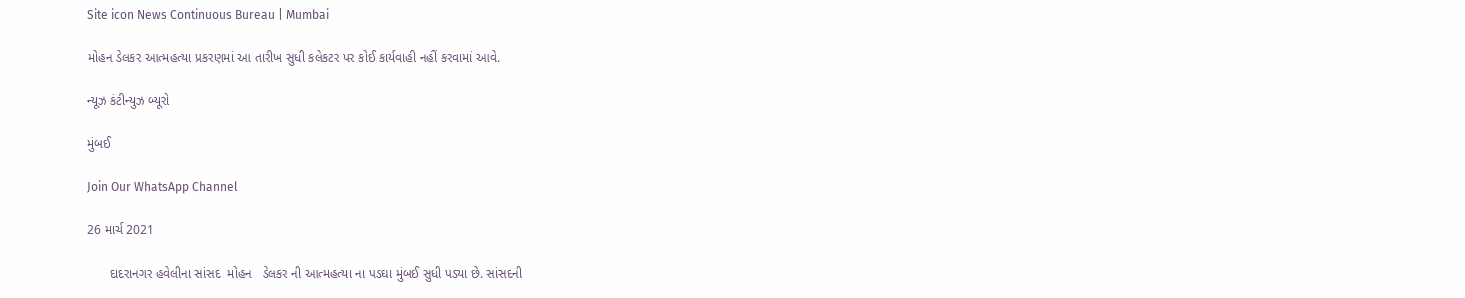Site icon News Continuous Bureau | Mumbai

મોહન ડેલકર આત્મહત્યા પ્રકરણમાં આ તારીખ સુધી કલેકટર પર કોઈ કાર્યવાહી નહીં કરવામાં આવે.

ન્યૂઝ કંટીન્યુઝ બ્યૂરો

મુંબઈ

Join Our WhatsApp Channel

26 માર્ચ 2021

      દાદરાનગર હવેલીના સાંસદ  મોહન   ડેલકર ની આત્મહત્યા ના પડઘા મુંબઈ સુધી પડ્યા છે. સાંસદની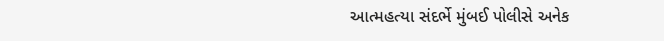આત્મહત્યા સંદર્ભે મુંબઈ પોલીસે અનેક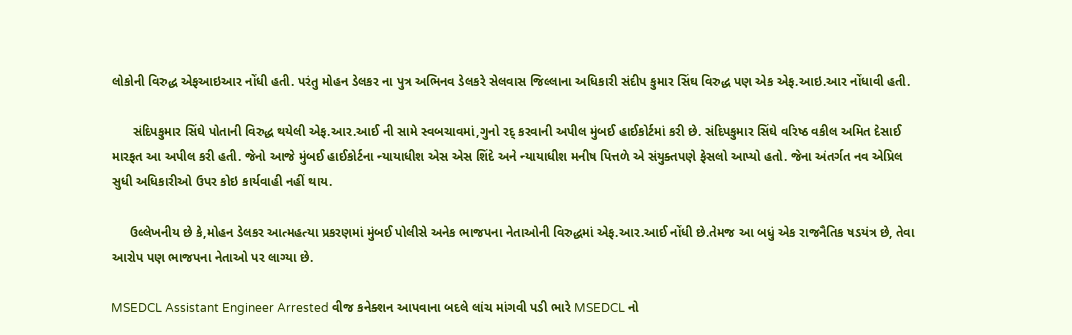લોકોની વિરુદ્ધ એફઆઇઆર નોંધી હતી. પરંતુ મોહન ડેલકર ના પુત્ર અભિનવ ડેલકરે સેલવાસ જિલ્લાના અધિકારી સંદીપ કુમાર સિંઘ વિરુદ્ધ પણ એક એફ.આઇ.આર નોંધાવી હતી.

      સંદિપકુમાર સિંઘે પોતાની વિરુદ્ધ થયેલી એફ.આર.આઈ ની સામે સ્વબચાવમાં,ગુનો રદ્ કરવાની અપીલ મુંબઈ હાઈકોર્ટમાં કરી છે. સંદિપકુમાર સિંઘે વરિષ્ઠ વકીલ અમિત દેસાઈ મારફત આ અપીલ કરી હતી. જેનો આજે મુંબઈ હાઈકોર્ટના ન્યાયાધીશ એસ એસ શિંદે અને ન્યાયાધીશ મનીષ પિત્તળે એ સંયુક્તપણે ફેસલો આપ્યો હતો. જેના અંતર્ગત નવ એપ્રિલ સુધી અધિકારીઓ ઉપર કોઇ કાર્યવાહી નહીં થાય.

     ઉલ્લેખનીય છે કે,મોહન ડેલકર આત્મહત્યા પ્રકરણમાં મુંબઈ પોલીસે અનેક ભાજપના નેતાઓની વિરુદ્ધમાં એફ.આર.આઈ નોંધી છે.તેમજ આ બધું એક રાજનૈતિક ષડયંત્ર છે, તેવા આરોપ પણ ભાજપના નેતાઓ પર લાગ્યા છે.

MSEDCL Assistant Engineer Arrested વીજ કનેક્શન આપવાના બદલે લાંચ માંગવી પડી ભારે MSEDCL નો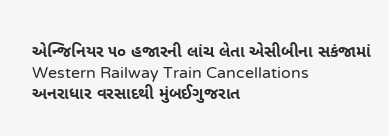એન્જિનિયર ૫૦ હજારની લાંચ લેતા એસીબીના સકંજામાં
Western Railway Train Cancellations અનરાધાર વરસાદથી મુંબઈગુજરાત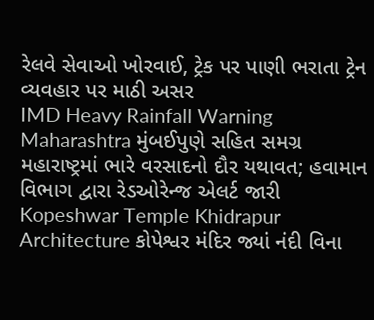રેલવે સેવાઓ ખોરવાઈ, ટ્રેક પર પાણી ભરાતા ટ્રેન વ્યવહાર પર માઠી અસર
IMD Heavy Rainfall Warning Maharashtra મુંબઈપુણે સહિત સમગ્ર મહારાષ્ટ્રમાં ભારે વરસાદનો દૌર યથાવત; હવામાન વિભાગ દ્વારા રેડઓરેન્જ એલર્ટ જારી
Kopeshwar Temple Khidrapur Architecture કોપેશ્વર મંદિર જ્યાં નંદી વિના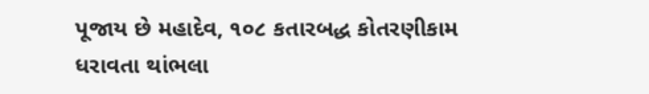પૂજાય છે મહાદેવ, ૧૦૮ કતારબદ્ધ કોતરણીકામ ધરાવતા થાંભલા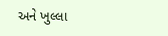અને ખુલ્લા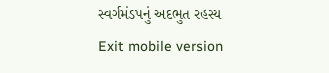સ્વર્ગમંડપનું અદભુત રહસ્ય
Exit mobile version